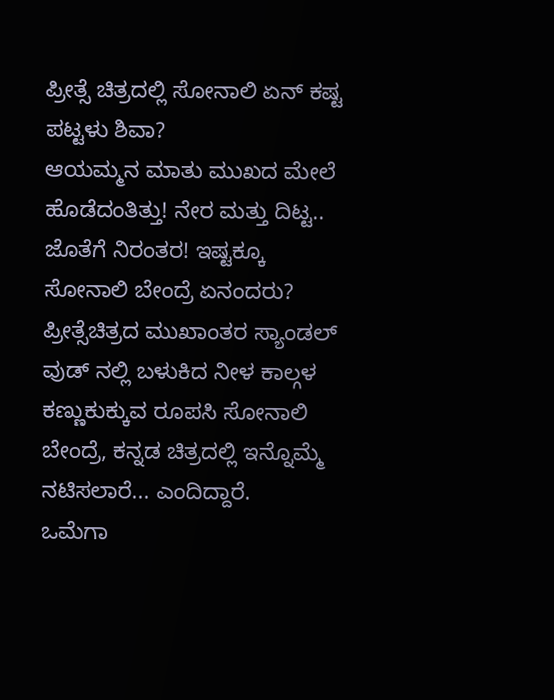ಪ್ರೀತ್ಸೆ ಚಿತ್ರದಲ್ಲಿ ಸೋನಾಲಿ ಏನ್ ಕಷ್ಟ ಪಟ್ಟಳು ಶಿವಾ?
ಆಯಮ್ಮನ ಮಾತು ಮುಖದ ಮೇಲೆ ಹೊಡೆದಂತಿತ್ತು! ನೇರ ಮತ್ತು ದಿಟ್ಟ.. ಜೊತೆಗೆ ನಿರಂತರ! ಇಷ್ಟಕ್ಕೂ ಸೋನಾಲಿ ಬೇಂದ್ರೆ ಏನಂದರು?
ಪ್ರೀತ್ಸೆಚಿತ್ರದ ಮುಖಾಂತರ ಸ್ಯಾಂಡಲ್ ವುಡ್ ನಲ್ಲಿ ಬಳುಕಿದ ನೀಳ ಕಾಲ್ಗಳ ಕಣ್ಣುಕುಕ್ಕುವ ರೂಪಸಿ ಸೋನಾಲಿ ಬೇಂದ್ರೆ, ಕನ್ನಡ ಚಿತ್ರದಲ್ಲಿ ಇನ್ನೊಮ್ಮೆ ನಟಿಸಲಾರೆ... ಎಂದಿದ್ದಾರೆ.
ಒಮೆಗಾ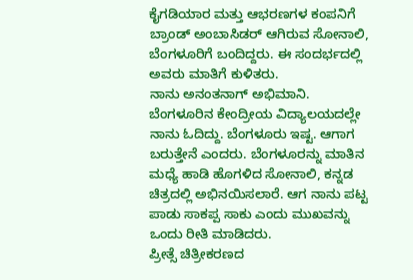ಕೈಗಡಿಯಾರ ಮತ್ತು ಆಭರಣಗಳ ಕಂಪನಿಗೆ ಬ್ರಾಂಡ್ ಅಂಬಾಸಿಡರ್ ಆಗಿರುವ ಸೋನಾಲಿ, ಬೆಂಗಳೂರಿಗೆ ಬಂದಿದ್ದರು. ಈ ಸಂದರ್ಭದಲ್ಲಿ ಅವರು ಮಾತಿಗೆ ಕುಳಿತರು.
ನಾನು ಅನಂತನಾಗ್ ಅಭಿಮಾನಿ. ಬೆಂಗಳೂರಿನ ಕೇಂದ್ರೀಯ ವಿದ್ಯಾಲಯದಲ್ಲೇ ನಾನು ಓದಿದ್ದು. ಬೆಂಗಳೂರು ಇಷ್ಟ. ಆಗಾಗ ಬರುತ್ತೇನೆ ಎಂದರು. ಬೆಂಗಳೂರನ್ನು ಮಾತಿನ ಮಧ್ಯೆ ಹಾಡಿ ಹೊಗಳಿದ ಸೋನಾಲಿ, ಕನ್ನಡ ಚಿತ್ರದಲ್ಲಿ ಅಭಿನಯಿಸಲಾರೆ. ಆಗ ನಾನು ಪಟ್ಟ ಪಾಡು ಸಾಕಪ್ಪ ಸಾಕು ಎಂದು ಮುಖವನ್ನು ಒಂದು ರೀತಿ ಮಾಡಿದರು.
ಪ್ರೀತ್ಸೆ ಚಿತ್ರೀಕರಣದ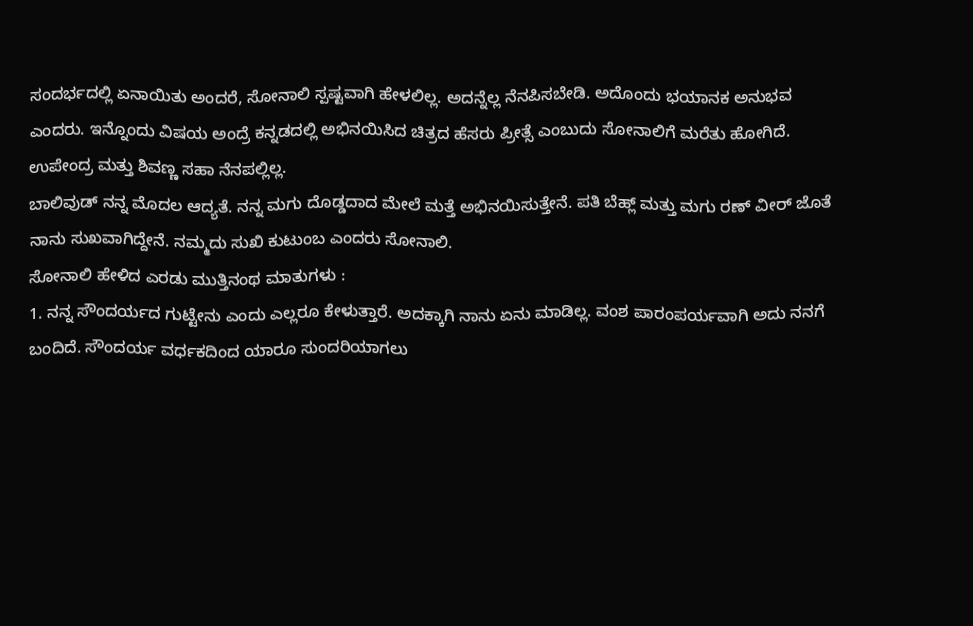ಸಂದರ್ಭದಲ್ಲಿ ಏನಾಯಿತು ಅಂದರೆ, ಸೋನಾಲಿ ಸ್ಪಷ್ಟವಾಗಿ ಹೇಳಲಿಲ್ಲ. ಅದನ್ನೆಲ್ಲ ನೆನಪಿಸಬೇಡಿ. ಅದೊಂದು ಭಯಾನಕ ಅನುಭವ ಎಂದರು. ಇನ್ನೊಂದು ವಿಷಯ ಅಂದ್ರೆ ಕನ್ನಡದಲ್ಲಿ ಅಭಿನಯಿಸಿದ ಚಿತ್ರದ ಹೆಸರು ಪ್ರೀತ್ಸೆ ಎಂಬುದು ಸೋನಾಲಿಗೆ ಮರೆತು ಹೋಗಿದೆ. ಉಪೇಂದ್ರ ಮತ್ತು ಶಿವಣ್ಣ ಸಹಾ ನೆನಪಲ್ಲಿಲ್ಲ.
ಬಾಲಿವುಡ್ ನನ್ನ ಮೊದಲ ಆದ್ಯತೆ. ನನ್ನ ಮಗು ದೊಡ್ಡದಾದ ಮೇಲೆ ಮತ್ತೆ ಅಭಿನಯಿಸುತ್ತೇನೆ. ಪತಿ ಬೆಹ್ಲ್ ಮತ್ತು ಮಗು ರಣ್ ವೀರ್ ಜೊತೆ ನಾನು ಸುಖವಾಗಿದ್ದೇನೆ. ನಮ್ಮದು ಸುಖಿ ಕುಟುಂಬ ಎಂದರು ಸೋನಾಲಿ.
ಸೋನಾಲಿ ಹೇಳಿದ ಎರಡು ಮುತ್ತಿನಂಥ ಮಾತುಗಳು :
1. ನನ್ನ ಸೌಂದರ್ಯದ ಗುಟ್ಟೇನು ಎಂದು ಎಲ್ಲರೂ ಕೇಳುತ್ತಾರೆ. ಅದಕ್ಕಾಗಿ ನಾನು ಏನು ಮಾಡಿಲ್ಲ. ವಂಶ ಪಾರಂಪರ್ಯವಾಗಿ ಅದು ನನಗೆ ಬಂದಿದೆ. ಸೌಂದರ್ಯ ವರ್ಧಕದಿಂದ ಯಾರೂ ಸುಂದರಿಯಾಗಲು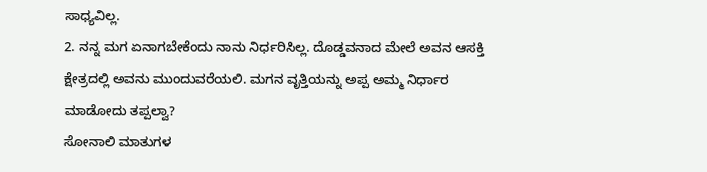ಸಾಧ್ಯವಿಲ್ಲ.
2. ನನ್ನ ಮಗ ಏನಾಗಬೇಕೆಂದು ನಾನು ನಿರ್ಧರಿಸಿಲ್ಲ. ದೊಡ್ಡವನಾದ ಮೇಲೆ ಅವನ ಆಸಕ್ತಿ ಕ್ಷೇತ್ರದಲ್ಲಿ ಅವನು ಮುಂದುವರೆಯಲಿ. ಮಗನ ವೃತ್ತಿಯನ್ನು ಅಪ್ಪ ಅಮ್ಮ ನಿರ್ಧಾರ ಮಾಡೋದು ತಪ್ಪಲ್ವಾ?
ಸೋನಾಲಿ ಮಾತುಗಳ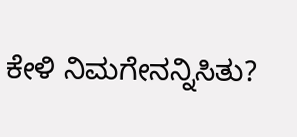ಕೇಳಿ ನಿಮಗೇನನ್ನಿಸಿತು?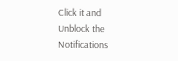Click it and Unblock the Notifications